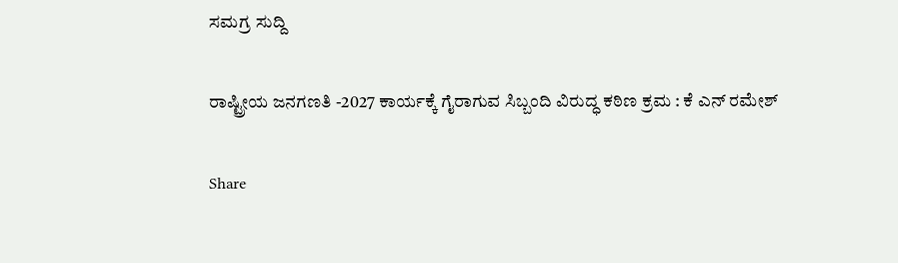ಸಮಗ್ರ ಸುದ್ದಿ

ರಾಷ್ಟ್ರೀಯ ಜನಗಣತಿ -2027 ಕಾರ್ಯಕ್ಕೆ ಗೈರಾಗುವ ಸಿಬ್ಬಂದಿ ವಿರುದ್ಧ ಕಠಿಣ ಕ್ರಮ : ಕೆ ಎನ್ ರಮೇಶ್

Share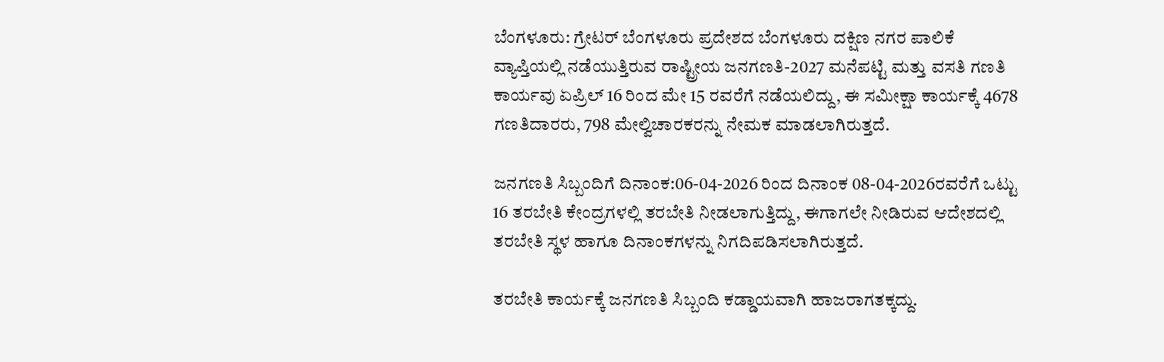ಬೆಂಗಳೂರು: ಗ್ರೇಟರ್ ಬೆಂಗಳೂರು ಪ್ರದೇಶದ ಬೆಂಗಳೂರು ದಕ್ಷಿಣ ನಗರ ಪಾಲಿಕೆ ವ್ಯಾಪ್ತಿಯಲ್ಲಿ ನಡೆಯುತ್ತಿರುವ ರಾಷ್ಟ್ರೀಯ ಜನಗಣತಿ-2027 ಮನೆಪಟ್ಟಿ ಮತ್ತು ವಸತಿ ಗಣತಿ ಕಾರ್ಯವು ಏಪ್ರಿಲ್ 16 ರಿಂದ ಮೇ 15 ರವರೆಗೆ ನಡೆಯಲಿದ್ದು, ಈ ಸಮೀಕ್ಷಾ ಕಾರ್ಯಕ್ಕೆ 4678 ಗಣತಿದಾರರು, 798 ಮೇಲ್ವಿಚಾರಕರನ್ನು ನೇಮಕ ಮಾಡಲಾಗಿರುತ್ತದೆ.

ಜನಗಣತಿ ಸಿಬ್ಬಂದಿಗೆ ದಿನಾಂಕ:06-04-2026 ರಿಂದ ದಿನಾಂಕ 08-04-2026ರವರೆಗೆ ಒಟ್ಟು 16 ತರಬೇತಿ ಕೇಂದ್ರಗಳಲ್ಲಿ ತರಬೇತಿ ನೀಡಲಾಗುತ್ತಿದ್ದು, ಈಗಾಗಲೇ ನೀಡಿರುವ ಆದೇಶದಲ್ಲಿ ತರಬೇತಿ ಸ್ಥಳ ಹಾಗೂ ದಿನಾಂಕಗಳನ್ನು ನಿಗದಿಪಡಿಸಲಾಗಿರುತ್ತದೆ.

ತರಬೇತಿ ಕಾರ್ಯಕ್ಕೆ ಜನಗಣತಿ ಸಿಬ್ಬಂದಿ ಕಡ್ಡಾಯವಾಗಿ ಹಾಜರಾಗತಕ್ಕದ್ದು.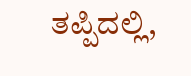ತಪ್ಪಿದಲ್ಲಿ,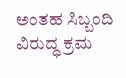ಅಂತಹ ಸಿಬ್ಬಂದಿ ವಿರುದ್ಧ ಕ್ರಮ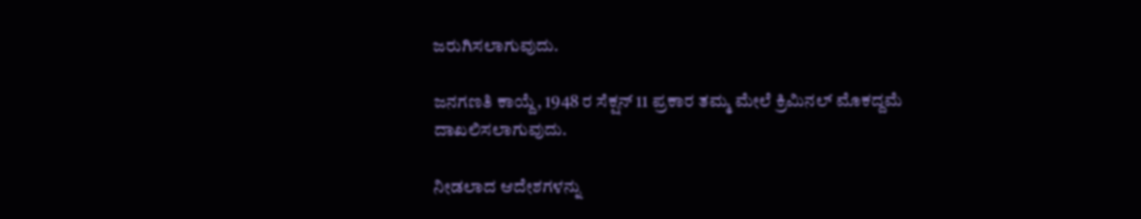ಜರುಗಿಸಲಾಗುವುದು.

ಜನಗಣತಿ ಕಾಯ್ದೆ, 1948 ರ ಸೆಕ್ಷನ್ 11 ಪ್ರಕಾರ ತಮ್ಮ ಮೇಲೆ ಕ್ರಿಮಿನಲ್ ಮೊಕದ್ದಮೆ ದಾಖಲಿಸಲಾಗುವುದು.

ನೀಡಲಾದ ಆದೇಶಗಳನ್ನು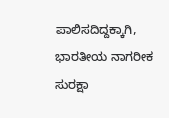ಪಾಲಿಸದಿದ್ದಕ್ಕಾಗಿ, ಭಾರತೀಯ ನಾಗರೀಕ ಸುರಕ್ಷಾ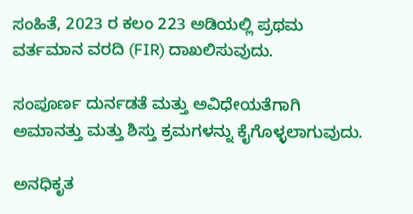ಸಂಹಿತೆ, 2023 ರ ಕಲಂ 223 ಅಡಿಯಲ್ಲಿ ಪ್ರಥಮ ವರ್ತಮಾನ ವರದಿ (FIR) ದಾಖಲಿಸುವುದು.

ಸಂಪೂರ್ಣ ದುರ್ನಡತೆ ಮತ್ತು ಅವಿಧೇಯತೆಗಾಗಿ ಅಮಾನತ್ತು ಮತ್ತು ಶಿಸ್ತು ಕ್ರಮಗಳನ್ನು ಕೈಗೊಳ್ಳಲಾಗುವುದು.

ಅನಧಿಕೃತ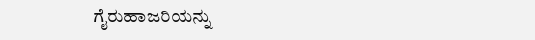ಗೈರುಹಾಜರಿಯನ್ನು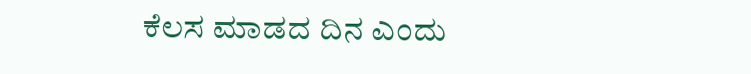ಕೆಲಸ ಮಾಡದ ದಿನ ಎಂದು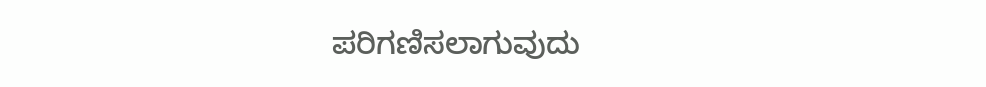ಪರಿಗಣಿಸಲಾಗುವುದು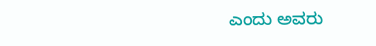ಎಂದು ಅವರು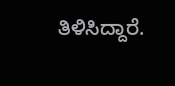ತಿಳಿಸಿದ್ದಾರೆ.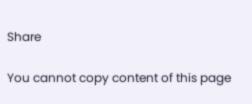Share

You cannot copy content of this page